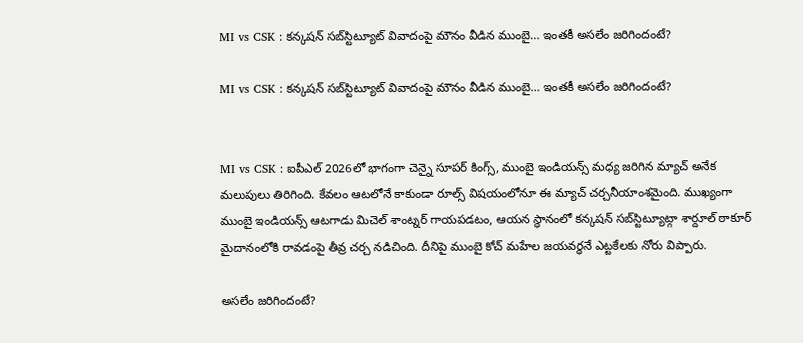MI vs CSK : కన్కషన్ సబ్‌స్టిట్యూట్ వివాదంపై మౌనం వీడిన ముంబై… ఇంతకీ అసలేం జరిగిందంటే?

MI vs CSK : కన్కషన్ సబ్‌స్టిట్యూట్ వివాదంపై మౌనం వీడిన ముంబై… ఇంతకీ అసలేం జరిగిందంటే?


MI vs CSK : ఐపీఎల్ 2026లో భాగంగా చెన్నై సూపర్ కింగ్స్, ముంబై ఇండియన్స్ మధ్య జరిగిన మ్యాచ్ అనేక మలుపులు తిరిగింది. కేవలం ఆటలోనే కాకుండా రూల్స్ విషయంలోనూ ఈ మ్యాచ్ చర్చనీయాంశమైంది. ముఖ్యంగా ముంబై ఇండియన్స్ ఆటగాడు మిచెల్ శాంట్నర్ గాయపడటం, ఆయన స్థానంలో కన్కషన్ సబ్‌స్టిట్యూట్గా శార్దూల్ ఠాకూర్ మైదానంలోకి రావడంపై తీవ్ర చర్చ నడిచింది. దీనిపై ముంబై కోచ్ మహేల జయవర్ధనే ఎట్టకేలకు నోరు విప్పారు.

అసలేం జరిగిందంటే?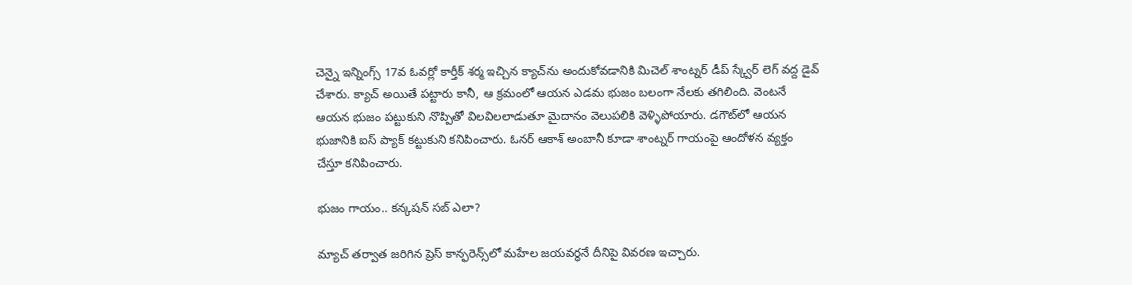చెన్నై ఇన్నింగ్స్ 17వ ఓవర్లో కార్తీక్ శర్మ ఇచ్చిన క్యాచ్‌ను అందుకోవడానికి మిచెల్ శాంట్నర్ డీప్ స్క్వేర్ లెగ్ వద్ద డైవ్ చేశారు. క్యాచ్ అయితే పట్టారు కానీ, ఆ క్రమంలో ఆయన ఎడమ భుజం బలంగా నేలకు తగిలింది. వెంటనే ఆయన భుజం పట్టుకుని నొప్పితో విలవిలలాడుతూ మైదానం వెలుపలికి వెళ్ళిపోయారు. డగౌట్‌లో ఆయన భుజానికి ఐస్ ప్యాక్ కట్టుకుని కనిపించారు. ఓనర్ ఆకాశ్ అంబానీ కూడా శాంట్నర్ గాయంపై ఆందోళన వ్యక్తం చేస్తూ కనిపించారు.

భుజం గాయం.. కన్కషన్ సబ్ ఎలా?

మ్యాచ్ తర్వాత జరిగిన ప్రెస్ కాన్ఫరెన్స్‌లో మహేల జయవర్ధనే దీనిపై వివరణ ఇచ్చారు.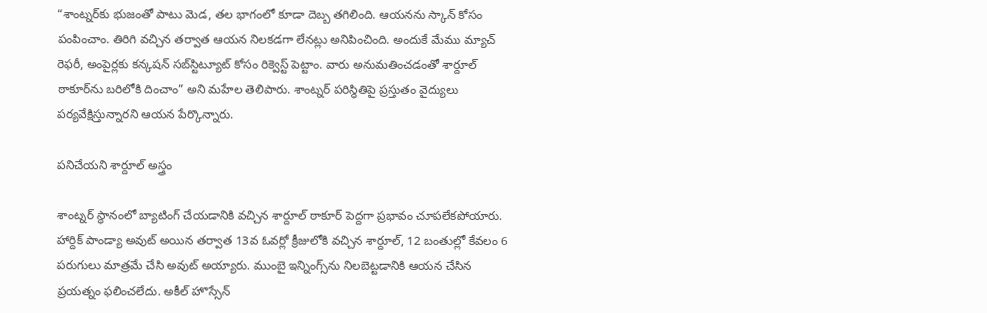“శాంట్నర్‌కు భుజంతో పాటు మెడ, తల భాగంలో కూడా దెబ్బ తగిలింది. ఆయనను స్కాన్ కోసం పంపించాం. తిరిగి వచ్చిన తర్వాత ఆయన నిలకడగా లేనట్లు అనిపించింది. అందుకే మేము మ్యాచ్ రెఫరీ, అంపైర్లకు కన్కషన్ సబ్‌స్టిట్యూట్ కోసం రిక్వెస్ట్ పెట్టాం. వారు అనుమతించడంతో శార్దూల్ ఠాకూర్‌ను బరిలోకి దించాం” అని మహేల తెలిపారు. శాంట్నర్ పరిస్థితిపై ప్రస్తుతం వైద్యులు పర్యవేక్షిస్తున్నారని ఆయన పేర్కొన్నారు.

పనిచేయని శార్దూల్ అస్త్రం

శాంట్నర్ స్థానంలో బ్యాటింగ్ చేయడానికి వచ్చిన శార్దూల్ ఠాకూర్ పెద్దగా ప్రభావం చూపలేకపోయారు. హార్దిక్ పాండ్యా అవుట్ అయిన తర్వాత 13వ ఓవర్లో క్రీజులోకి వచ్చిన శార్దూల్, 12 బంతుల్లో కేవలం 6 పరుగులు మాత్రమే చేసి అవుట్ అయ్యారు. ముంబై ఇన్నింగ్స్‌ను నిలబెట్టడానికి ఆయన చేసిన ప్రయత్నం ఫలించలేదు. అకీల్ హొస్సేన్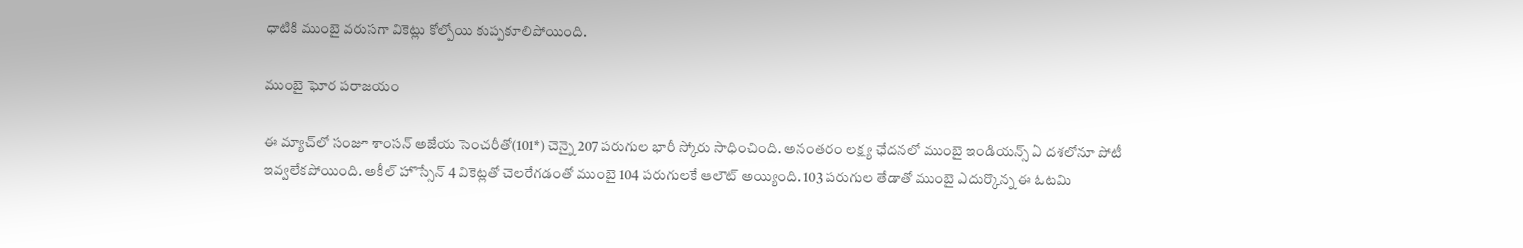ధాటికి ముంబై వరుసగా వికెట్లు కోల్పోయి కుప్పకూలిపోయింది.

ముంబై ఘోర పరాజయం

ఈ మ్యాచ్‌లో సంజూ శాంసన్ అజేయ సెంచరీతో(101*) చెన్నై 207 పరుగుల భారీ స్కోరు సాధించింది. అనంతరం లక్ష్య ఛేదనలో ముంబై ఇండియన్స్ ఏ దశలోనూ పోటీ ఇవ్వలేకపోయింది. అకీల్ హొస్సేన్ 4 వికెట్లతో చెలరేగడంతో ముంబై 104 పరుగులకే ఆలౌట్ అయ్యింది. 103 పరుగుల తేడాతో ముంబై ఎదుర్కొన్న ఈ ఓటమి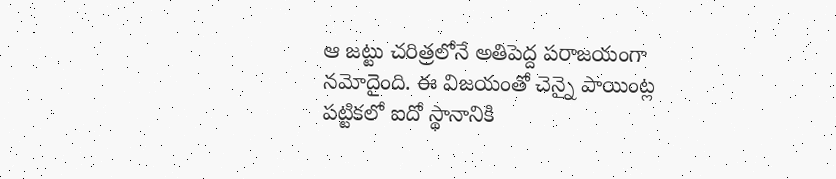ఆ జట్టు చరిత్రలోనే అతిపెద్ద పరాజయంగా నమోదైంది. ఈ విజయంతో చెన్నై పాయింట్ల పట్టికలో ఐదో స్థానానికి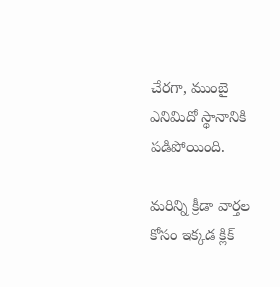చేరగా, ముంబై ఎనిమిదో స్థానానికి పడిపోయింది.

మరిన్ని క్రీడా వార్తల కోసం ఇక్కడ క్లిక్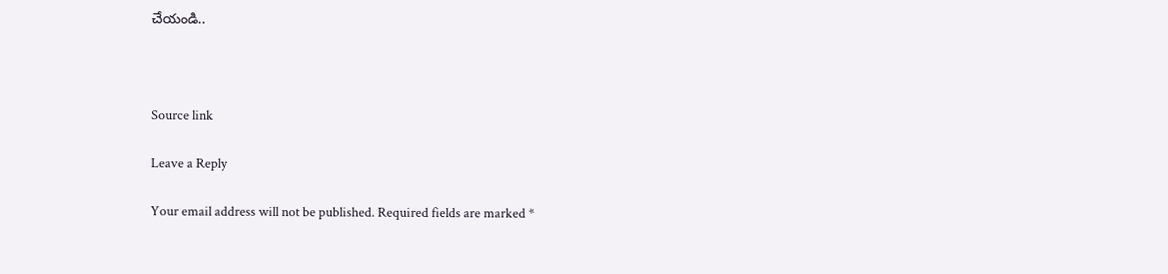చేయండి..



Source link

Leave a Reply

Your email address will not be published. Required fields are marked *